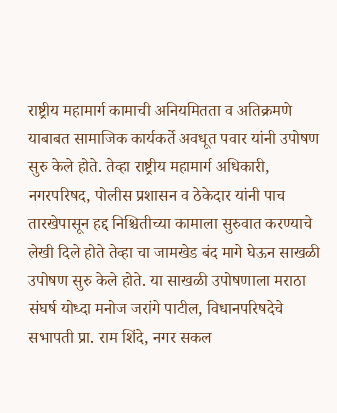राष्ट्रीय महामार्ग कामाची अनियमितता व अतिक्रमणे याबाबत सामाजिक कार्यकर्ते अवधूत पवार यांनी उपोषण सुरु केले होते. तेव्हा राष्ट्रीय महामार्ग अधिकारी, नगरपरिषद, पोलीस प्रशासन व ठेकेदार यांनी पाच तारखेपासून हद्द निश्चितीच्या कामाला सुरुवात करण्याचे लेखी दिले होते तेव्हा चा जामखेड बंद मागे घेऊन साखळी उपोषण सुरु केले होते. या साखळी उपोषणाला मराठा संघर्ष योध्दा मनोज जरांगे पाटील, विधानपरिषदेचे सभापती प्रा. राम शिंदे, नगर सकल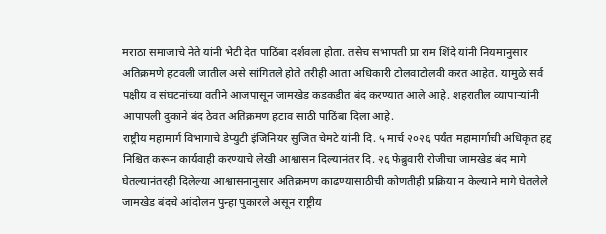मराठा समाजाचे नेते यांनी भेटी देत पाठिंबा दर्शवला होता. तसेच सभापती प्रा राम शिंदे यांनी नियमानुसार अतिक्रमणे हटवली जातील असे सांगितले होते तरीही आता अधिकारी टोलवाटोलवी करत आहेत. यामुळे सर्व पक्षीय व संघटनांच्या वतीने आजपासून जामखेड कडकडीत बंद करण्यात आले आहे. शहरातील व्यापाऱ्यांनी आपापली दुकाने बंद ठेवत अतिक्रमण हटाव साठी पाठिंबा दिला आहे.
राष्ट्रीय महामार्ग विभागाचे डेप्युटी इंजिनियर सुजित चेमटे यांनी दि. ५ मार्च २०२६ पर्यंत महामार्गाची अधिकृत हद्द निश्चित करून कार्यवाही करण्याचे लेखी आश्वासन दिल्यानंतर दि. २६ फेब्रुवारी रोजीचा जामखेड बंद मागे घेतल्यानंतरही दिलेल्या आश्वासनानुसार अतिक्रमण काढण्यासाठीची कोणतीही प्रक्रिया न केल्याने मागे घेतलेले जामखेड बंदचे आंदोलन पुन्हा पुकारले असून राष्ट्रीय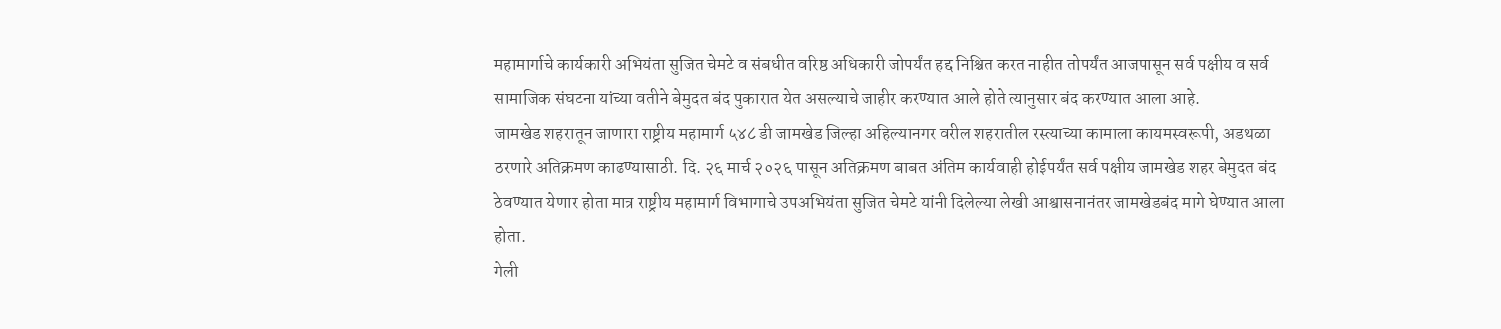महामार्गाचे कार्यकारी अभियंता सुजित चेमटे व संबधीत वरिष्ठ अधिकारी जोपर्यंत हद्द निश्चित करत नाहीत तोपर्यंत आजपासून सर्व पक्षीय व सर्व सामाजिक संघटना यांच्या वतीने बेमुदत बंद पुकारात येत असल्याचे जाहीर करण्यात आले होते त्यानुसार बंद करण्यात आला आहे.
जामखेड शहरातून जाणारा राष्ट्रीय महामार्ग ५४८ डी जामखेड जिल्हा अहिल्यानगर वरील शहरातील रस्त्याच्या कामाला कायमस्वरूपी, अडथळा ठरणारे अतिक्रमण काढण्यासाठी. दि. २६ मार्च २०२६ पासून अतिक्रमण बाबत अंतिम कार्यवाही होईपर्यंत सर्व पक्षीय जामखेड शहर बेमुदत बंद ठेवण्यात येणार होता मात्र राष्ट्रीय महामार्ग विभागाचे उपअभियंता सुजित चेमटे यांनी दिलेल्या लेखी आश्वासनानंतर जामखेडबंद मागे घेण्यात आला होता.
गेली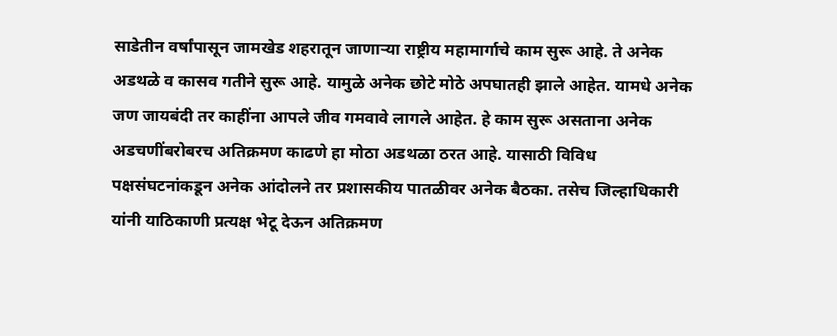साडेतीन वर्षांपासून जामखेड शहरातून जाणाऱ्या राष्ट्रीय महामार्गाचे काम सुरू आहे. ते अनेक अडथळे व कासव गतीने सुरू आहे. यामुळे अनेक छोटे मोठे अपघातही झाले आहेत. यामधे अनेक जण जायबंदी तर काहींना आपले जीव गमवावे लागले आहेत. हे काम सुरू असताना अनेक अडचणींबरोबरच अतिक्रमण काढणे हा मोठा अडथळा ठरत आहे. यासाठी विविध पक्षसंघटनांकडून अनेक आंदोलने तर प्रशासकीय पातळीवर अनेक बैठका. तसेच जिल्हाधिकारी यांनी याठिकाणी प्रत्यक्ष भेटू देऊन अतिक्रमण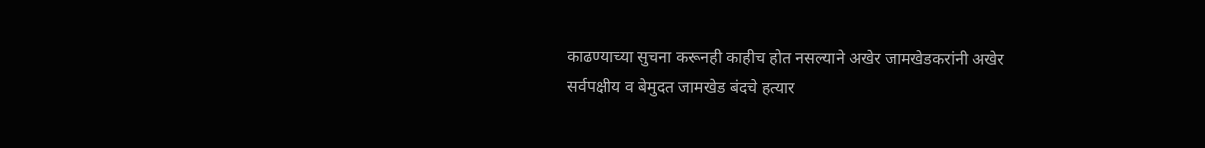काढण्याच्या सुचना करूनही काहीच होत नसल्याने अखेर जामखेडकरांनी अखेर सर्वपक्षीय व बेमुदत जामखेड बंदचे हत्यार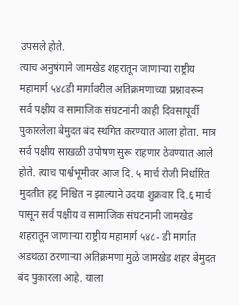उपसले होते.
त्याच अनुषंगाने जामखेड शहरातून जाणाऱ्या राष्ट्रीय महामार्ग ५४८डी मार्गावरील अतिक्रमणाच्या प्रश्नावरून सर्व पक्षीय व सामाजिक संघटनांनी काही दिवसापूर्वी पुकारलेला बेमुदत बंद स्थगित करण्यात आला होता. मात्र सर्व पक्षीय साखळी उपोषण सुरू राहणार ठेवण्यात आले होते. त्याच पार्श्वभूमीवर आज दि. ५ मार्च रोजी निर्धारित मुदतीत हद्द निश्चित न झाल्याने उदया शुक्रवार दि.६ मार्च पासून सर्व पक्षीय व सामाजिक संघटनानी जामखेड शहरातून जाणाऱ्या राष्ट्रीय महामार्ग ५४८- डी मार्गात अडथळा ठरणाऱ्या अतिक्रमणा मुळे जामखेड शहर बेमुदत बंद पुकारला आहे. याला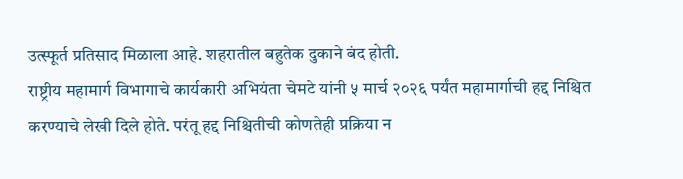उत्स्फूर्त प्रतिसाद मिळाला आहे. शहरातील बहुतेक दुकाने बंद होती.
राष्ट्रीय महामार्ग विभागाचे कार्यकारी अभियंता चेमटे यांनी ५ मार्च २०२६ पर्यंत महामार्गाची हद्द निश्चित करण्याचे लेखी दिले होते. परंतू हद्द निश्चितीची कोणतेही प्रक्रिया न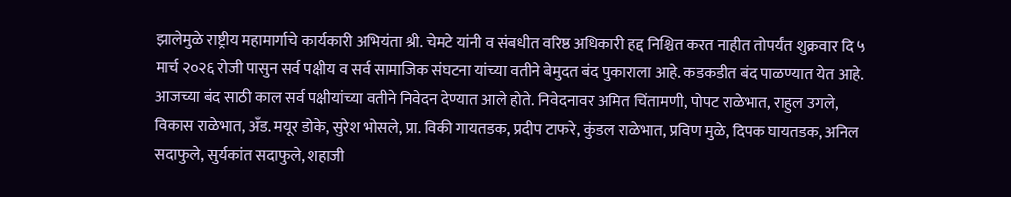झालेमुळे राष्ट्रीय महामार्गाचे कार्यकारी अभियंता श्री. चेमटे यांनी व संबधीत वरिष्ठ अधिकारी हद्द निश्चित करत नाहीत तोपर्यंत शुक्रवार दि ५ मार्च २०२६ रोजी पासुन सर्व पक्षीय व सर्व सामाजिक संघटना यांच्या वतीने बेमुदत बंद पुकाराला आहे. कडकडीत बंद पाळण्यात येत आहे.
आजच्या बंद साठी काल सर्व पक्षीयांच्या वतीने निवेदन देण्यात आले होते. निवेदनावर अमित चिंतामणी, पोपट राळेभात, राहुल उगले, विकास राळेभात, अँड. मयूर डोके, सुरेश भोसले, प्रा. विकी गायतडक, प्रदीप टाफरे, कुंडल राळेभात, प्रविण मुळे, दिपक घायतडक, अनिल सदाफुले, सुर्यकांत सदाफुले, शहाजी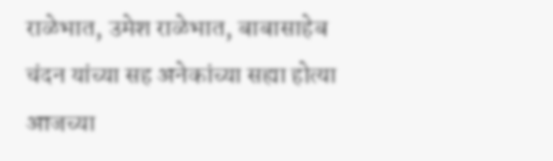राळेभात, उमेश राळेभात, बाबासाहेब चंदन यांच्या सह अनेकांच्या सह्या होत्या आजच्या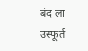बंद ला उस्फूर्त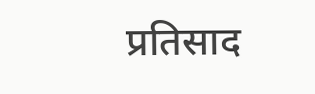प्रतिसाद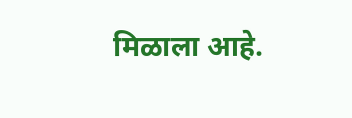मिळाला आहे.